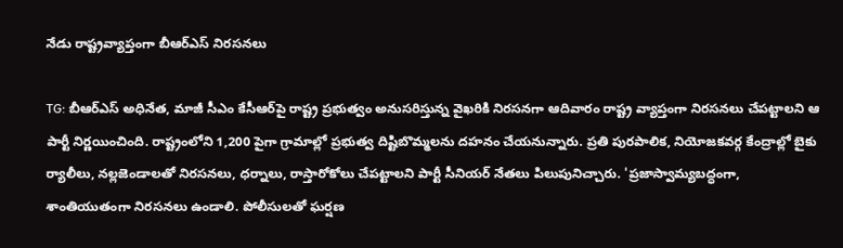నేడు రాష్ట్రవ్యాప్తంగా బీఆర్ఎస్ నిరసనలు

TG: బీఆర్ఎస్ అధినేత, మాజీ సీఎం కేసీఆర్‌పై రాష్ట్ర ప్రభుత్వం అనుసరిస్తున్న వైఖరికి నిరసనగా ఆదివారం రాష్ట్ర వ్యాప్తంగా నిరసనలు చేపట్టాలని ఆ పార్టీ నిర్ణయించింది. రాష్ట్రంలోని 1,200 పైగా గ్రామాల్లో ప్రభుత్వ దిష్టిబొమ్మలను దహనం చేయనున్నారు. ప్రతి పురపాలిక, నియోజకవర్గ కేంద్రాల్లో బైకు ర్యాలీలు, నల్లజెండాలతో నిరసనలు, ధర్నాలు, రాస్తారోకోలు చేపట్టాలని పార్టీ సీనియర్‌ నేతలు పిలుపునిచ్చారు. 'ప్రజాస్వామ్యబద్ధంగా, శాంతియుతంగా నిరసనలు ఉండాలి. పోలీసులతో ఘర్షణ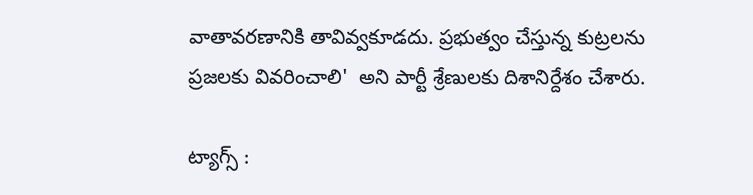వాతావరణానికి తావివ్వకూడదు. ప్రభుత్వం చేస్తున్న కుట్రలను ప్రజలకు వివరించాలి'  అని పార్టీ శ్రేణులకు దిశానిర్దేశం చేశారు.

ట్యాగ్స్ :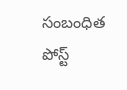సంబంధిత పోస్ట్